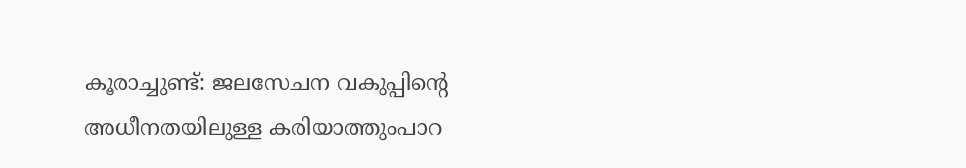കൂരാച്ചുണ്ട്: ജലസേചന വകുപ്പിന്റെ അധീനതയിലുള്ള കരിയാത്തുംപാറ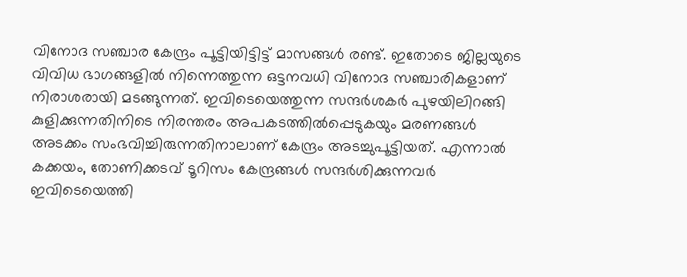വിനോദ സഞ്ചാര കേന്ദ്രം പൂട്ടിയിട്ടിട്ട് മാസങ്ങള്‍ രണ്ട്. ഇതോടെ ജില്ലയുടെ വിവിധ ഭാഗങ്ങളില്‍ നിന്നെത്തുന്ന ഒട്ടനവധി വിനോദ സഞ്ചാരികളാണ് നിരാശരായി മടങ്ങുന്നത്. ഇവിടെയെത്തുന്ന സന്ദര്‍ശകര്‍ പുഴയിലിറങ്ങി കുളിക്കുന്നതിനിടെ നിരന്തരം അപകടത്തില്‍പ്പെടുകയും മരണങ്ങള്‍ അടക്കം സംഭവിച്ചിരുന്നതിനാലാണ് കേന്ദ്രം അടച്ചുപൂട്ടിയത്. എന്നാല്‍ കക്കയം, തോണിക്കടവ് ടൂറിസം കേന്ദ്രങ്ങള്‍ സന്ദര്‍ശിക്കുന്നവര്‍ ഇവിടെയെത്തി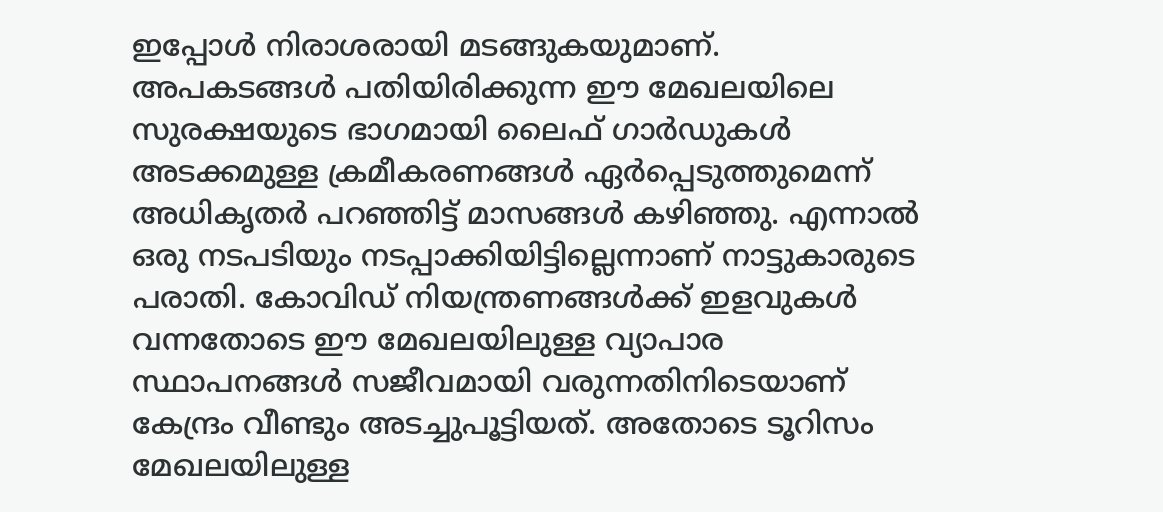ഇപ്പോള്‍ നിരാശരായി മടങ്ങുകയുമാണ്. അപകടങ്ങള്‍ പതിയിരിക്കുന്ന ഈ മേഖലയിലെ സുരക്ഷയുടെ ഭാഗമായി ലൈഫ് ഗാര്‍ഡുകള്‍ അടക്കമുള്ള ക്രമീകരണങ്ങള്‍ ഏര്‍പ്പെടുത്തുമെന്ന് അധികൃതര്‍ പറഞ്ഞിട്ട് മാസങ്ങള്‍ കഴിഞ്ഞു. എന്നാല്‍ ഒരു നടപടിയും നടപ്പാക്കിയിട്ടില്ലെന്നാണ് നാട്ടുകാരുടെ പരാതി. കോവിഡ് നിയന്ത്രണങ്ങള്‍ക്ക് ഇളവുകള്‍ വന്നതോടെ ഈ മേഖലയിലുള്ള വ്യാപാര സ്ഥാപനങ്ങള്‍ സജീവമായി വരുന്നതിനിടെയാണ് കേന്ദ്രം വീണ്ടും അടച്ചുപൂട്ടിയത്. അതോടെ ടൂറിസം മേഖലയിലുള്ള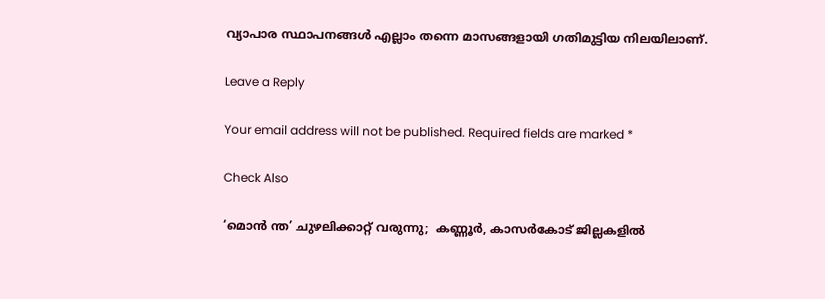വ്യാപാര സ്ഥാപനങ്ങള്‍ എല്ലാം തന്നെ മാസങ്ങളായി ഗതിമുട്ടിയ നിലയിലാണ്.

Leave a Reply

Your email address will not be published. Required fields are marked *

Check Also

‘മൊന്‍ ന്ത’ ചുഴലിക്കാറ്റ് വരുന്നു;  കണ്ണൂര്‍, കാസര്‍കോട് ജില്ലകളില്‍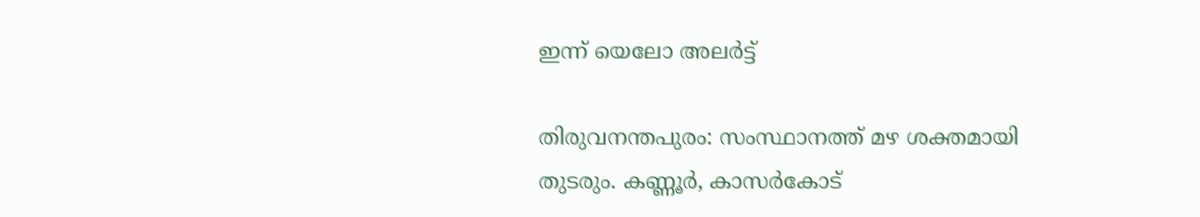ഇന്ന് യെലോ അലര്‍ട്ട്

തിരുവനന്തപുരം: സംസ്ഥാനത്ത് മഴ ശക്തമായി തുടരും. കണ്ണൂര്‍, കാസര്‍കോട്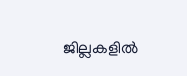ജില്ലകളില്‍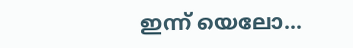ഇന്ന് യെലോ…